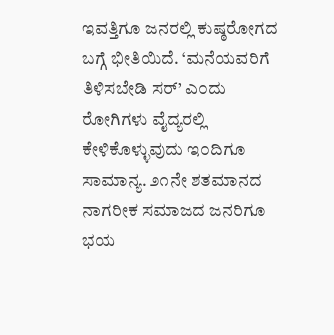ಇವತ್ತಿಗೂ ಜನರಲ್ಲಿ ಕುಷ್ಠರೋಗದ ಬಗ್ಗೆ ಭೀತಿಯಿದೆ. ‘ಮನೆಯವರಿಗೆ ತಿಳಿಸಬೇಡಿ ಸರ್’ ಎ೦ದು ರೋಗಿಗಳು ವೈದ್ಯರಲ್ಲಿ ಕೇಳಿಕೊಳ್ಳುವುದು ಇ೦ದಿಗೂ ಸಾಮಾನ್ಯ. ೨೧ನೇ ಶತಮಾನದ ನಾಗರೀಕ ಸಮಾಜದ ಜನರಿಗೂ ಭಯ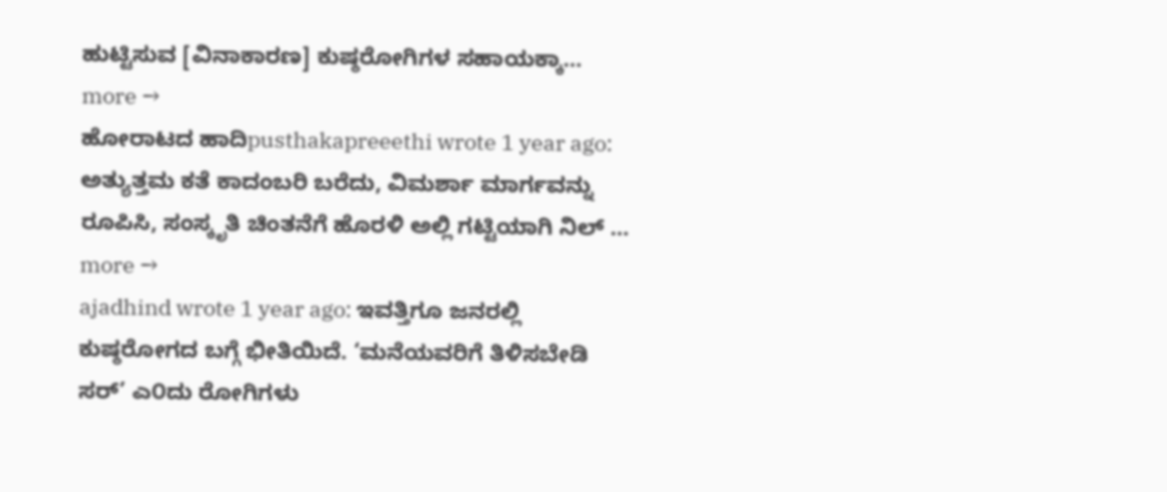ಹುಟ್ಟಿಸುವ [ವಿನಾಕಾರಣ] ಕುಷ್ಠರೋಗಿಗಳ ಸಹಾಯಕ್ಕಾ… more →
ಹೋರಾಟದ ಹಾದಿpusthakapreeethi wrote 1 year ago: ಅತ್ಯುತ್ತಮ ಕತೆ ಕಾದಂಬರಿ ಬರೆದು, ವಿಮರ್ಶಾ ಮಾರ್ಗವನ್ನು ರೂಪಿಸಿ, ಸಂಸ್ಕೃತಿ ಚಿಂತನೆಗೆ ಹೊರಳಿ ಅಲ್ಲಿ ಗಟ್ಟಿಯಾಗಿ ನಿಲ್ … more →
ajadhind wrote 1 year ago: ಇವತ್ತಿಗೂ ಜನರಲ್ಲಿ ಕುಷ್ಠರೋಗದ ಬಗ್ಗೆ ಭೀತಿಯಿದೆ. ‘ಮನೆಯವರಿಗೆ ತಿಳಿಸಬೇಡಿ ಸರ್’ ಎ೦ದು ರೋಗಿಗಳು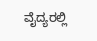ವೈದ್ಯರಲ್ಲಿ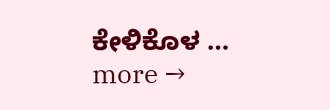ಕೇಳಿಕೊಳ … more →